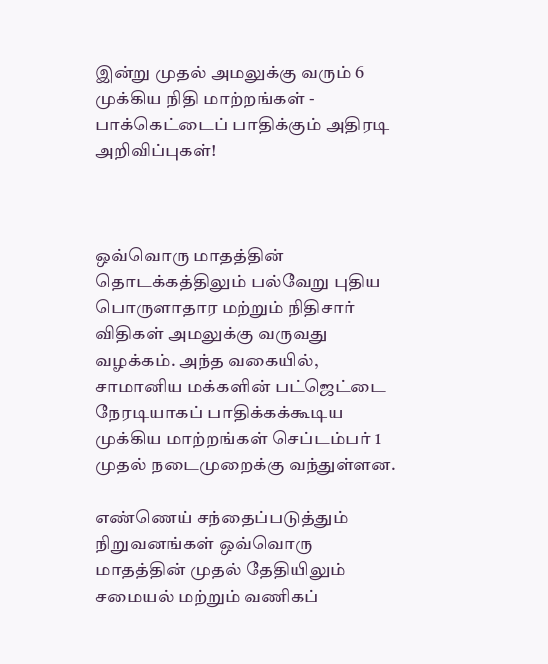இன்று முதல் அமலுக்கு வரும் 6 முக்கிய நிதி மாற்றங்கள் - பாக்கெட்டைப் பாதிக்கும் அதிரடி அறிவிப்புகள்!



ஒவ்வொரு மாதத்தின் தொடக்கத்திலும் பல்வேறு புதிய பொருளாதார மற்றும் நிதிசார் விதிகள் அமலுக்கு வருவது வழக்கம். அந்த வகையில், சாமானிய மக்களின் பட்ஜெட்டை நேரடியாகப் பாதிக்கக்கூடிய முக்கிய மாற்றங்கள் செப்டம்பர் 1 முதல் நடைமுறைக்கு வந்துள்ளன.

எண்ணெய் சந்தைப்படுத்தும் நிறுவனங்கள் ஒவ்வொரு மாதத்தின் முதல் தேதியிலும் சமையல் மற்றும் வணிகப்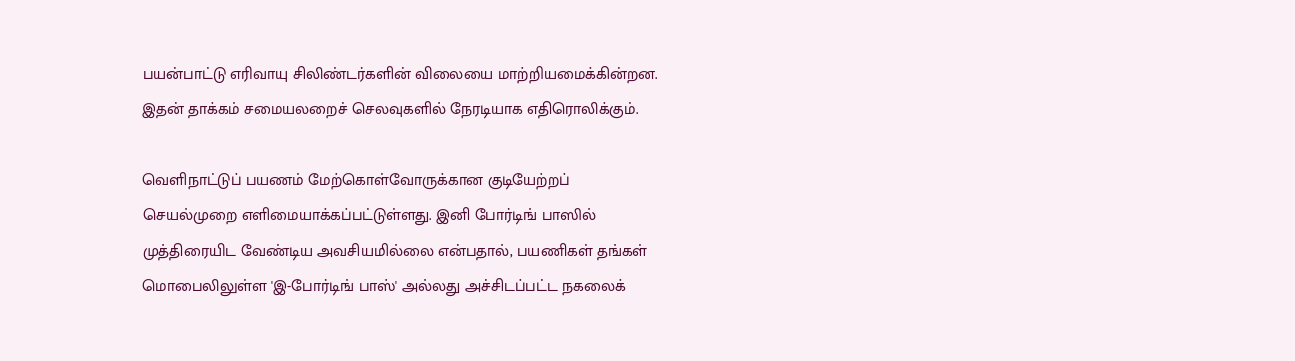பயன்பாட்டு எரிவாயு சிலிண்டர்களின் விலையை மாற்றியமைக்கின்றன. இதன் தாக்கம் சமையலறைச் செலவுகளில் நேரடியாக எதிரொலிக்கும்.

வெளிநாட்டுப் பயணம் மேற்கொள்வோருக்கான குடியேற்றப்  செயல்முறை எளிமையாக்கப்பட்டுள்ளது. இனி போர்டிங் பாஸில் முத்திரையிட வேண்டிய அவசியமில்லை என்பதால், பயணிகள் தங்கள் மொபைலிலுள்ள 'இ-போர்டிங் பாஸ்' அல்லது அச்சிடப்பட்ட நகலைக்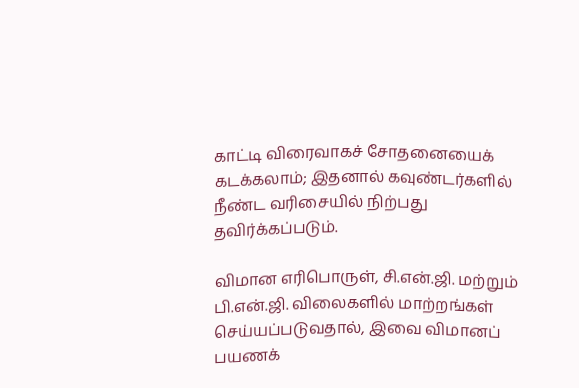காட்டி விரைவாகச் சோதனையைக் கடக்கலாம்; இதனால் கவுண்டர்களில் நீண்ட வரிசையில் நிற்பது தவிர்க்கப்படும்.

விமான எரிபொருள், சி.என்.ஜி. மற்றும் பி.என்.ஜி. விலைகளில் மாற்றங்கள் செய்யப்படுவதால், இவை விமானப் பயணக்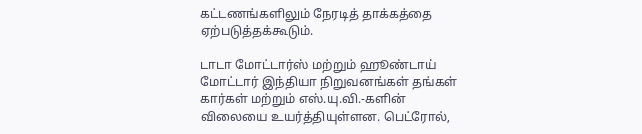கட்டணங்களிலும் நேரடித் தாக்கத்தை ஏற்படுத்தக்கூடும்.

டாடா மோட்டார்ஸ் மற்றும் ஹூண்டாய் மோட்டார் இந்தியா நிறுவனங்கள் தங்கள் கார்கள் மற்றும் எஸ்.யு.வி.-களின் விலையை உயர்த்தியுள்ளன. பெட்ரோல்,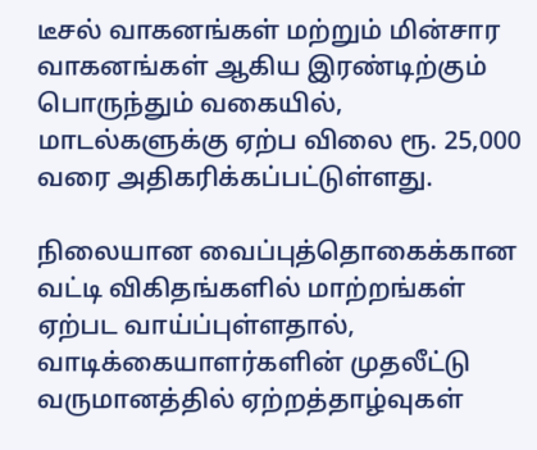டீசல் வாகனங்கள் மற்றும் மின்சார வாகனங்கள் ஆகிய இரண்டிற்கும் பொருந்தும் வகையில், மாடல்களுக்கு ஏற்ப விலை ரூ. 25,000 வரை அதிகரிக்கப்பட்டுள்ளது.

நிலையான வைப்புத்தொகைக்கான வட்டி விகிதங்களில் மாற்றங்கள் ஏற்பட வாய்ப்புள்ளதால், வாடிக்கையாளர்களின் முதலீட்டு வருமானத்தில் ஏற்றத்தாழ்வுகள்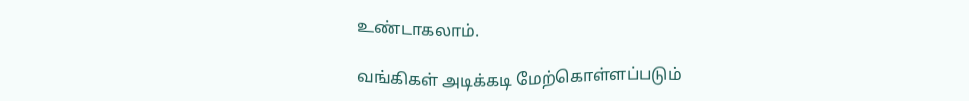உண்டாகலாம்.

வங்கிகள் அடிக்கடி மேற்கொள்ளப்படும்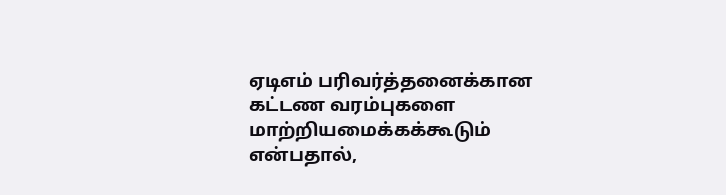ஏடிஎம் பரிவர்த்தனைக்கான கட்டண வரம்புகளை மாற்றியமைக்கக்கூடும் என்பதால்,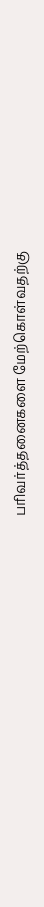பரிவர்த்தனைகளை மேற்கொள்வதற்கு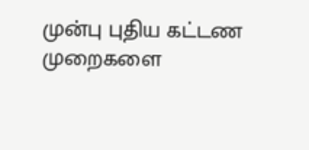முன்பு புதிய கட்டண முறைகளை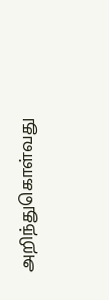அறிந்துகொள்வது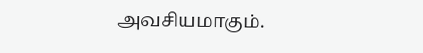அவசியமாகும்.